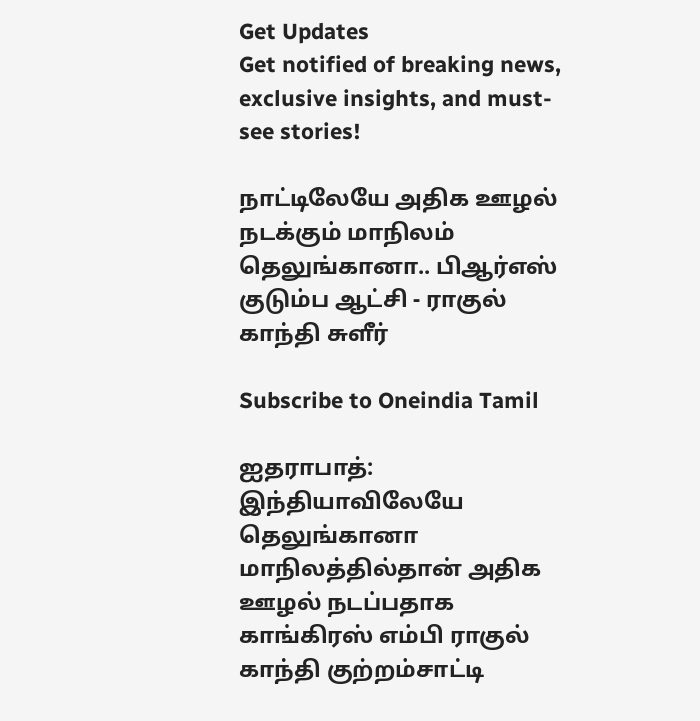Get Updates
Get notified of breaking news, exclusive insights, and must-see stories!

நாட்டிலேயே அதிக ஊழல் நடக்கும் மாநிலம் தெலுங்கானா.. பிஆர்எஸ் குடும்ப ஆட்சி - ராகுல் காந்தி சுளீர்

Subscribe to Oneindia Tamil

ஐதராபாத்: இந்தியாவிலேயே தெலுங்கானா மாநிலத்தில்தான் அதிக ஊழல் நடப்பதாக காங்கிரஸ் எம்பி ராகுல் காந்தி குற்றம்சாட்டி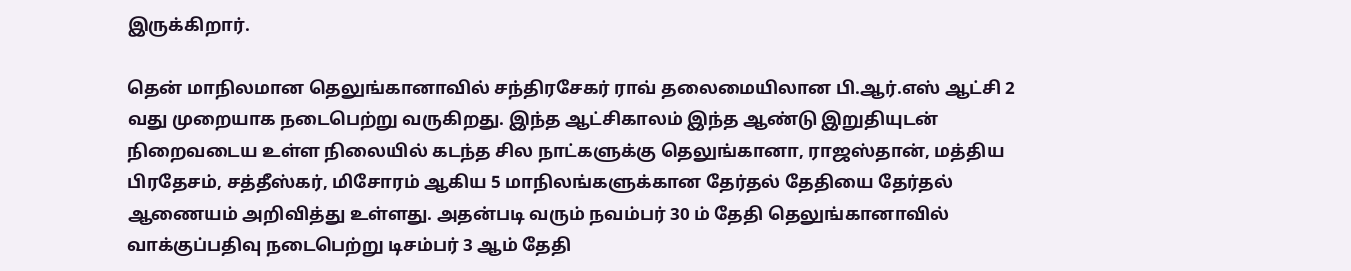இருக்கிறார்.

தென் மாநிலமான தெலுங்கானாவில் சந்திரசேகர் ராவ் தலைமையிலான பி.ஆர்.எஸ் ஆட்சி 2 வது முறையாக நடைபெற்று வருகிறது. இந்த ஆட்சிகாலம் இந்த ஆண்டு இறுதியுடன் நிறைவடைய உள்ள நிலையில் கடந்த சில நாட்களுக்கு தெலுங்கானா, ராஜஸ்தான், மத்திய பிரதேசம், சத்தீஸ்கர், மிசோரம் ஆகிய 5 மாநிலங்களுக்கான தேர்தல் தேதியை தேர்தல் ஆணையம் அறிவித்து உள்ளது. அதன்படி வரும் நவம்பர் 30 ம் தேதி தெலுங்கானாவில் வாக்குப்பதிவு நடைபெற்று டிசம்பர் 3 ஆம் தேதி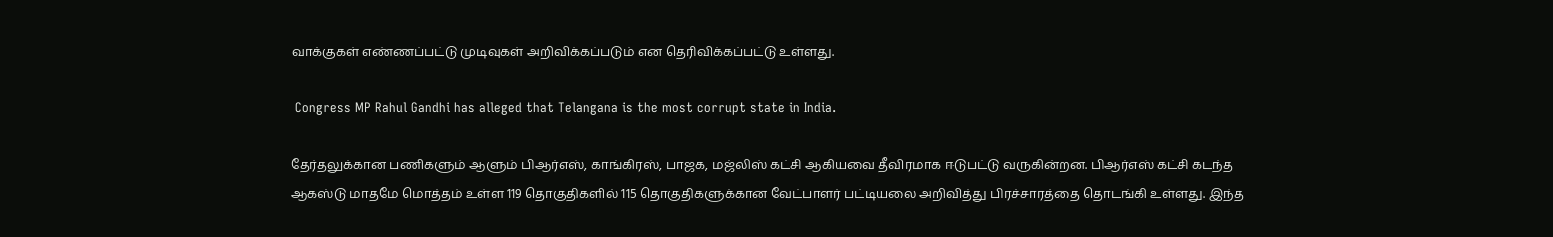வாக்குகள் எண்ணப்பட்டு முடிவுகள் அறிவிக்கப்படும் என தெரிவிக்கப்பட்டு உள்ளது.

 Congress MP Rahul Gandhi has alleged that Telangana is the most corrupt state in India.

தேர்தலுக்கான பணிகளும் ஆளும் பிஆர்எஸ், காங்கிரஸ், பாஜக, மஜ்லிஸ் கட்சி ஆகியவை தீவிரமாக ஈடுபட்டு வருகின்றன. பிஆர்எஸ் கட்சி கடந்த ஆகஸ்டு மாதமே மொத்தம் உள்ள 119 தொகுதிகளில் 115 தொகுதிகளுக்கான வேட்பாளர் பட்டியலை அறிவித்து பிரச்சாரத்தை தொடங்கி உள்ளது. இந்த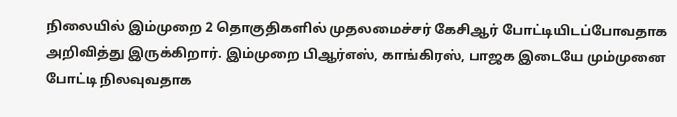நிலையில் இம்முறை 2 தொகுதிகளில் முதலமைச்சர் கேசிஆர் போட்டியிடப்போவதாக அறிவித்து இருக்கிறார். இம்முறை பிஆர்எஸ், காங்கிரஸ், பாஜக இடையே மும்முனை போட்டி நிலவுவதாக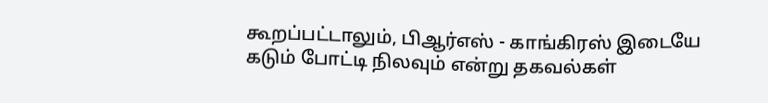கூறப்பட்டாலும், பிஆர்எஸ் - காங்கிரஸ் இடையே கடும் போட்டி நிலவும் என்று தகவல்கள்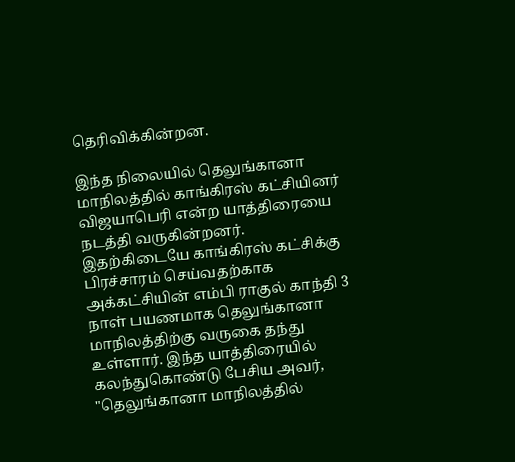தெரிவிக்கின்றன.

இந்த நிலையில் தெலுங்கானா மாநிலத்தில் காங்கிரஸ் கட்சியினர் விஜயாபெரி என்ற யாத்திரையை நடத்தி வருகின்றனர். இதற்கிடையே காங்கிரஸ் கட்சிக்கு பிரச்சாரம் செய்வதற்காக அக்கட்சியின் எம்பி ராகுல் காந்தி 3 நாள் பயணமாக தெலுங்கானா மாநிலத்திற்கு வருகை தந்து உள்ளார். இந்த யாத்திரையில் கலந்துகொண்டு பேசிய அவர், "தெலுங்கானா மாநிலத்தில்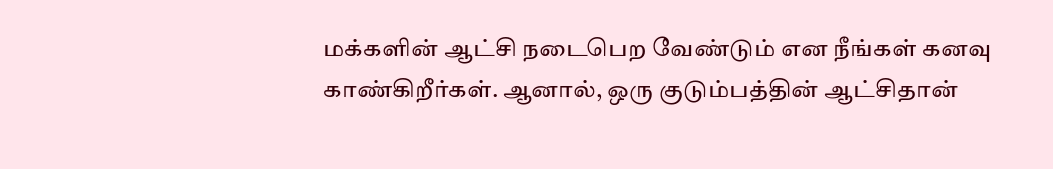மக்களின் ஆட்சி நடைபெற வேண்டும் என நீங்கள் கனவு காண்கிறீர்கள். ஆனால், ஒரு குடும்பத்தின் ஆட்சிதான்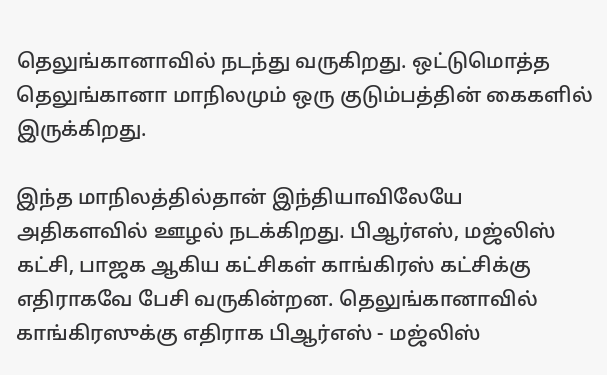தெலுங்கானாவில் நடந்து வருகிறது. ஒட்டுமொத்த தெலுங்கானா மாநிலமும் ஒரு குடும்பத்தின் கைகளில் இருக்கிறது.

இந்த மாநிலத்தில்தான் இந்தியாவிலேயே அதிகளவில் ஊழல் நடக்கிறது. பிஆர்எஸ், மஜ்லிஸ் கட்சி, பாஜக ஆகிய கட்சிகள் காங்கிரஸ் கட்சிக்கு எதிராகவே பேசி வருகின்றன. தெலுங்கானாவில் காங்கிரஸுக்கு எதிராக பிஆர்எஸ் - மஜ்லிஸ்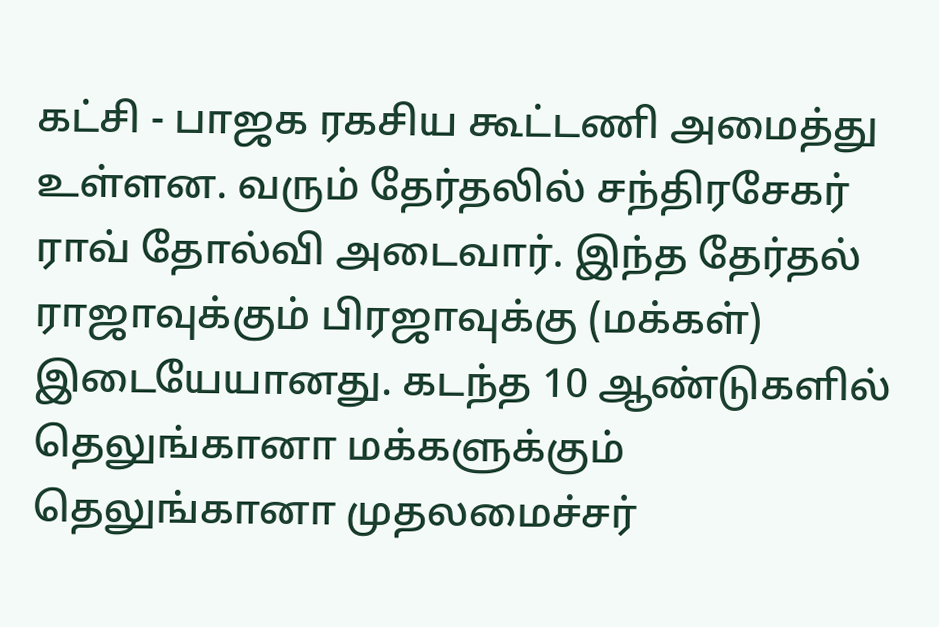கட்சி - பாஜக ரகசிய கூட்டணி அமைத்து உள்ளன. வரும் தேர்தலில் சந்திரசேகர் ராவ் தோல்வி அடைவார். இந்த தேர்தல் ராஜாவுக்கும் பிரஜாவுக்கு (மக்கள்) இடையேயானது. கடந்த 10 ஆண்டுகளில் தெலுங்கானா மக்களுக்கும் தெலுங்கானா முதலமைச்சர்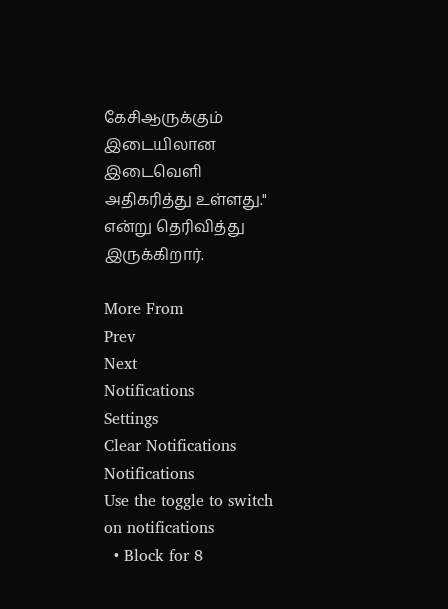கேசிஆருக்கும் இடையிலான இடைவெளி அதிகரித்து உள்ளது." என்று தெரிவித்து இருக்கிறார்.

More From
Prev
Next
Notifications
Settings
Clear Notifications
Notifications
Use the toggle to switch on notifications
  • Block for 8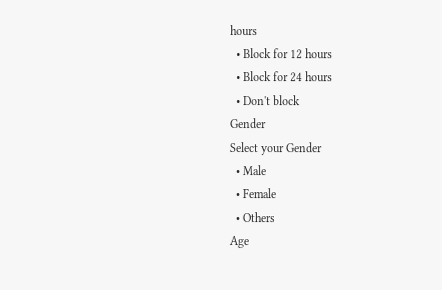hours
  • Block for 12 hours
  • Block for 24 hours
  • Don't block
Gender
Select your Gender
  • Male
  • Female
  • Others
Age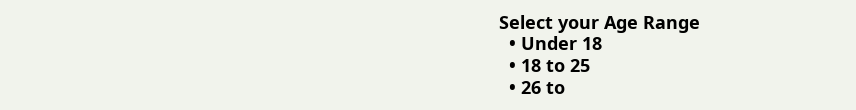Select your Age Range
  • Under 18
  • 18 to 25
  • 26 to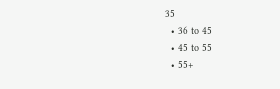35
  • 36 to 45
  • 45 to 55
  • 55+